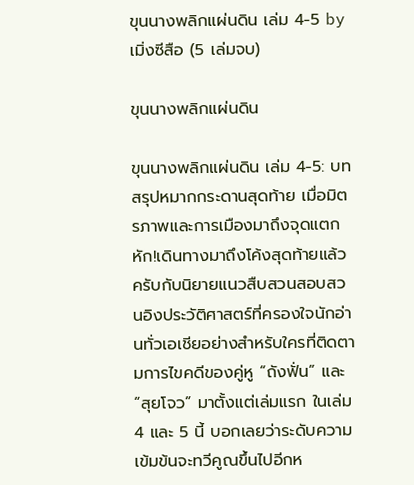ขุนนางพลิกแผ่นดิน เล่ม 4-5 by เมิ่งซีสือ (5 เล่มจบ)

ขุนนางพลิกแผ่นดิน

ขุนนางพลิกแผ่นดิน เล่ม 4-5: บทสรุปหมากกระดานสุดท้าย เมื่อมิตรภาพและการเมืองมาถึงจุดแตกหัก!เดินทางมาถึงโค้งสุดท้ายแล้วครับกับนิยายแนวสืบสวนสอบสวนอิงประวัติศาสตร์ที่ครองใจนักอ่านทั่วเอเชียอย่างสำหรับใครที่ติดตามการไขคดีของคู่หู “ถังฟั่น” และ “สุยโจว” มาตั้งแต่เล่มแรก ในเล่ม 4 และ 5 นี้ บอกเลยว่าระดับความเข้มข้นจะทวีคูณขึ้นไปอีกห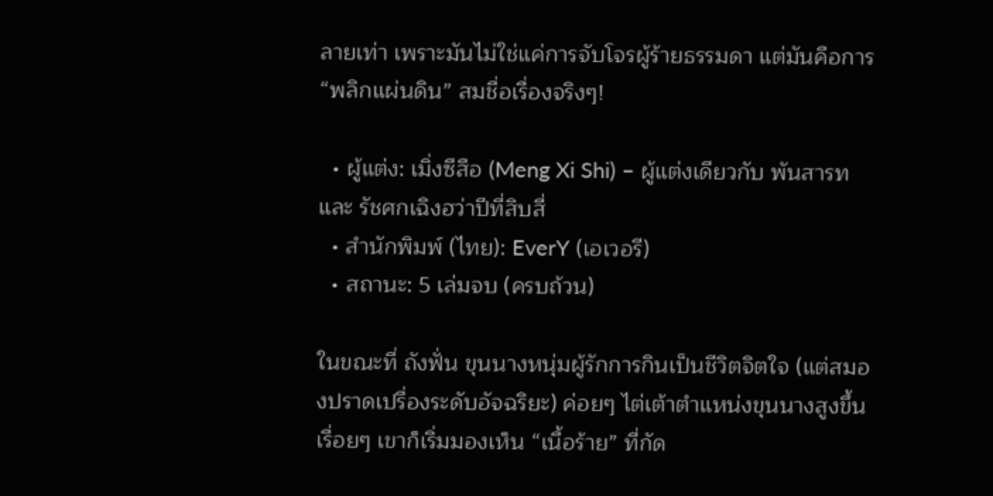ลายเท่า เพราะมันไม่ใช่แค่การจับโจรผู้ร้ายธรรมดา แต่มันคือการ “พลิกแผ่นดิน” สมชื่อเรื่องจริงๆ!

  • ผู้แต่ง: เมิ่งซีสือ (Meng Xi Shi) – ผู้แต่งเดียวกับ พันสารท และ รัชศกเฉิงฮว่าปีที่สิบสี่
  • สำนักพิมพ์ (ไทย): EverY (เอเวอรี)
  • สถานะ: 5 เล่มจบ (ครบถ้วน)

ในขณะที่ ถังฟั่น ขุนนางหนุ่มผู้รักการกินเป็นชีวิตจิตใจ (แต่สมองปราดเปรื่องระดับอัจฉริยะ) ค่อยๆ ไต่เต้าตำแหน่งขุนนางสูงขึ้นเรื่อยๆ เขาก็เริ่มมองเห็น “เนื้อร้าย” ที่กัด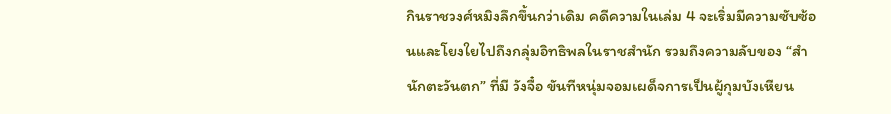กินราชวงศ์หมิงลึกขึ้นกว่าเดิม คดีความในเล่ม 4 จะเริ่มมีความซับซ้อนและโยงใยไปถึงกลุ่มอิทธิพลในราชสำนัก รวมถึงความลับของ “สำนักตะวันตก” ที่มี วังจื๋อ ขันทีหนุ่มจอมเผด็จการเป็นผู้กุมบังเหียน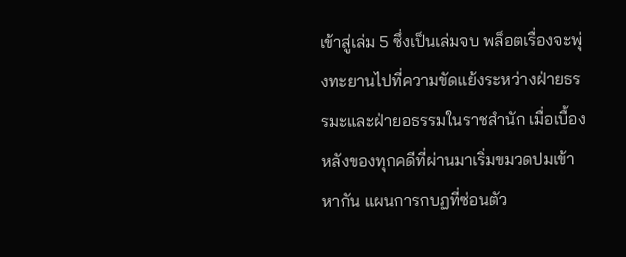เข้าสู่เล่ม 5 ซึ่งเป็นเล่มจบ พล็อตเรื่องจะพุ่งทะยานไปที่ความขัดแย้งระหว่างฝ่ายธรรมะและฝ่ายอธรรมในราชสำนัก เมื่อเบื้องหลังของทุกคดีที่ผ่านมาเริ่มขมวดปมเข้าหากัน แผนการกบฏที่ซ่อนตัว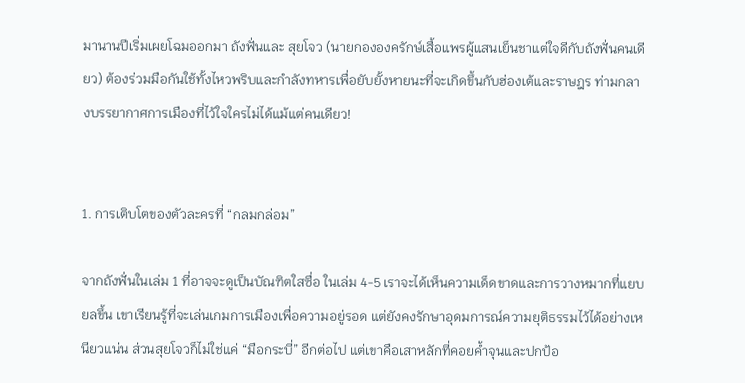มานานปีเริ่มเผยโฉมออกมา ถังฟั่นและ สุยโจว (นายกององครักษ์เสื้อแพรผู้แสนเย็นชาแต่ใจดีกับถังฟั่นคนเดียว) ต้องร่วมมือกันใช้ทั้งไหวพริบและกำลังทหารเพื่อยับยั้งหายนะที่จะเกิดขึ้นกับฮ่องเต้และราษฎร ท่ามกลางบรรยากาศการเมืองที่ไว้ใจใครไม่ได้แม้แต่คนเดียว!


1. การเติบโตของตัวละครที่ “กลมกล่อม”

จากถังฟั่นในเล่ม 1 ที่อาจจะดูเป็นบัณฑิตใสซื่อ ในเล่ม 4-5 เราจะได้เห็นความเด็ดขาดและการวางหมากที่แยบยลขึ้น เขาเรียนรู้ที่จะเล่นเกมการเมืองเพื่อความอยู่รอด แต่ยังคงรักษาอุดมการณ์ความยุติธรรมไว้ได้อย่างเหนียวแน่น ส่วนสุยโจวก็ไม่ใช่แค่ “มือกระบี่” อีกต่อไป แต่เขาคือเสาหลักที่คอยค้ำจุนและปกป้อ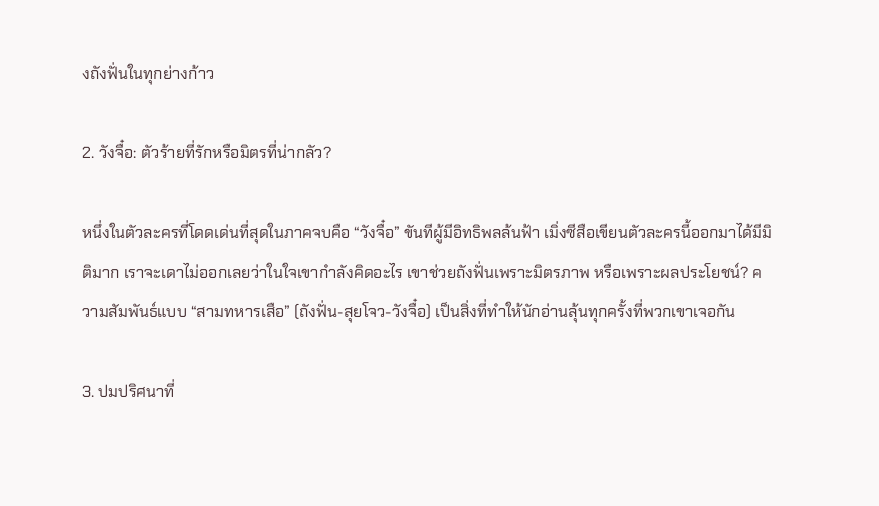งถังฟั่นในทุกย่างก้าว

2. วังจื๋อ: ตัวร้ายที่รักหรือมิตรที่น่ากลัว?

หนึ่งในตัวละครที่โดดเด่นที่สุดในภาคจบคือ “วังจื๋อ” ขันทีผู้มีอิทธิพลล้นฟ้า เมิ่งซีสือเขียนตัวละครนี้ออกมาได้มีมิติมาก เราจะเดาไม่ออกเลยว่าในใจเขากำลังคิดอะไร เขาช่วยถังฟั่นเพราะมิตรภาพ หรือเพราะผลประโยชน์? ความสัมพันธ์แบบ “สามทหารเสือ” (ถังฟั่น-สุยโจว-วังจื๋อ) เป็นสิ่งที่ทำให้นักอ่านลุ้นทุกครั้งที่พวกเขาเจอกัน

3. ปมปริศนาที่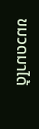ขมวดมาได้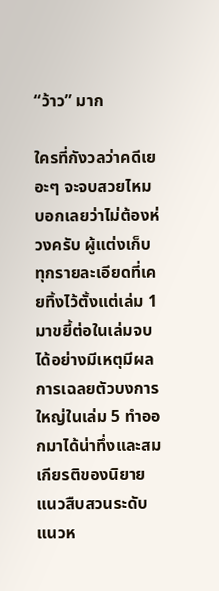“ว้าว” มาก

ใครที่กังวลว่าคดีเยอะๆ จะจบสวยไหม บอกเลยว่าไม่ต้องห่วงครับ ผู้แต่งเก็บทุกรายละเอียดที่เคยทิ้งไว้ตั้งแต่เล่ม 1 มาขยี้ต่อในเล่มจบได้อย่างมีเหตุมีผล การเฉลยตัวบงการใหญ่ในเล่ม 5 ทำออกมาได้น่าทึ่งและสมเกียรติของนิยายแนวสืบสวนระดับแนวห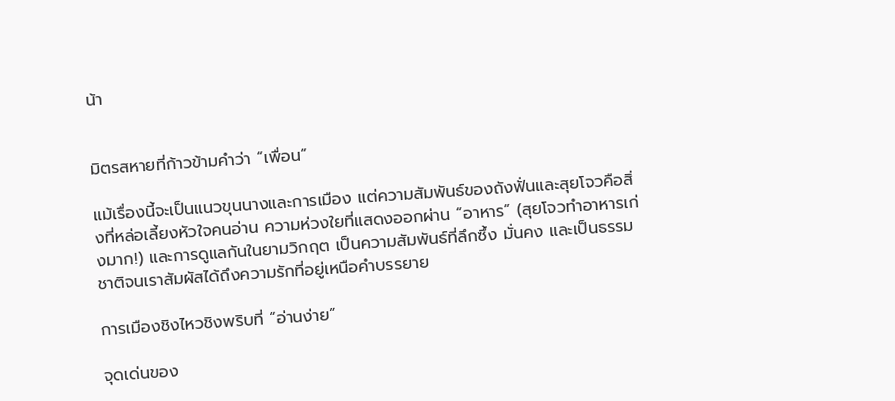น้า


มิตรสหายที่ก้าวข้ามคำว่า “เพื่อน”

แม้เรื่องนี้จะเป็นแนวขุนนางและการเมือง แต่ความสัมพันธ์ของถังฟั่นและสุยโจวคือสิ่งที่หล่อเลี้ยงหัวใจคนอ่าน ความห่วงใยที่แสดงออกผ่าน “อาหาร” (สุยโจวทำอาหารเก่งมาก!) และการดูแลกันในยามวิกฤต เป็นความสัมพันธ์ที่ลึกซึ้ง มั่นคง และเป็นธรรมชาติจนเราสัมผัสได้ถึงความรักที่อยู่เหนือคำบรรยาย

การเมืองชิงไหวชิงพริบที่ “อ่านง่าย”

จุดเด่นของ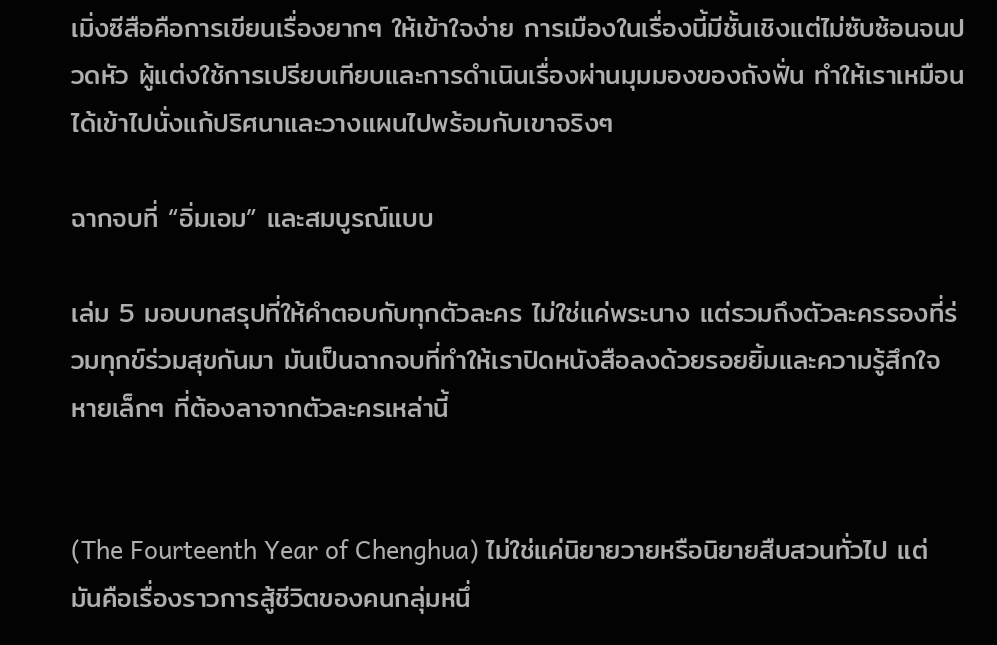เมิ่งซีสือคือการเขียนเรื่องยากๆ ให้เข้าใจง่าย การเมืองในเรื่องนี้มีชั้นเชิงแต่ไม่ซับซ้อนจนปวดหัว ผู้แต่งใช้การเปรียบเทียบและการดำเนินเรื่องผ่านมุมมองของถังฟั่น ทำให้เราเหมือนได้เข้าไปนั่งแก้ปริศนาและวางแผนไปพร้อมกับเขาจริงๆ

ฉากจบที่ “อิ่มเอม” และสมบูรณ์แบบ

เล่ม 5 มอบบทสรุปที่ให้คำตอบกับทุกตัวละคร ไม่ใช่แค่พระนาง แต่รวมถึงตัวละครรองที่ร่วมทุกข์ร่วมสุขกันมา มันเป็นฉากจบที่ทำให้เราปิดหนังสือลงด้วยรอยยิ้มและความรู้สึกใจหายเล็กๆ ที่ต้องลาจากตัวละครเหล่านี้


(The Fourteenth Year of Chenghua) ไม่ใช่แค่นิยายวายหรือนิยายสืบสวนทั่วไป แต่มันคือเรื่องราวการสู้ชีวิตของคนกลุ่มหนึ่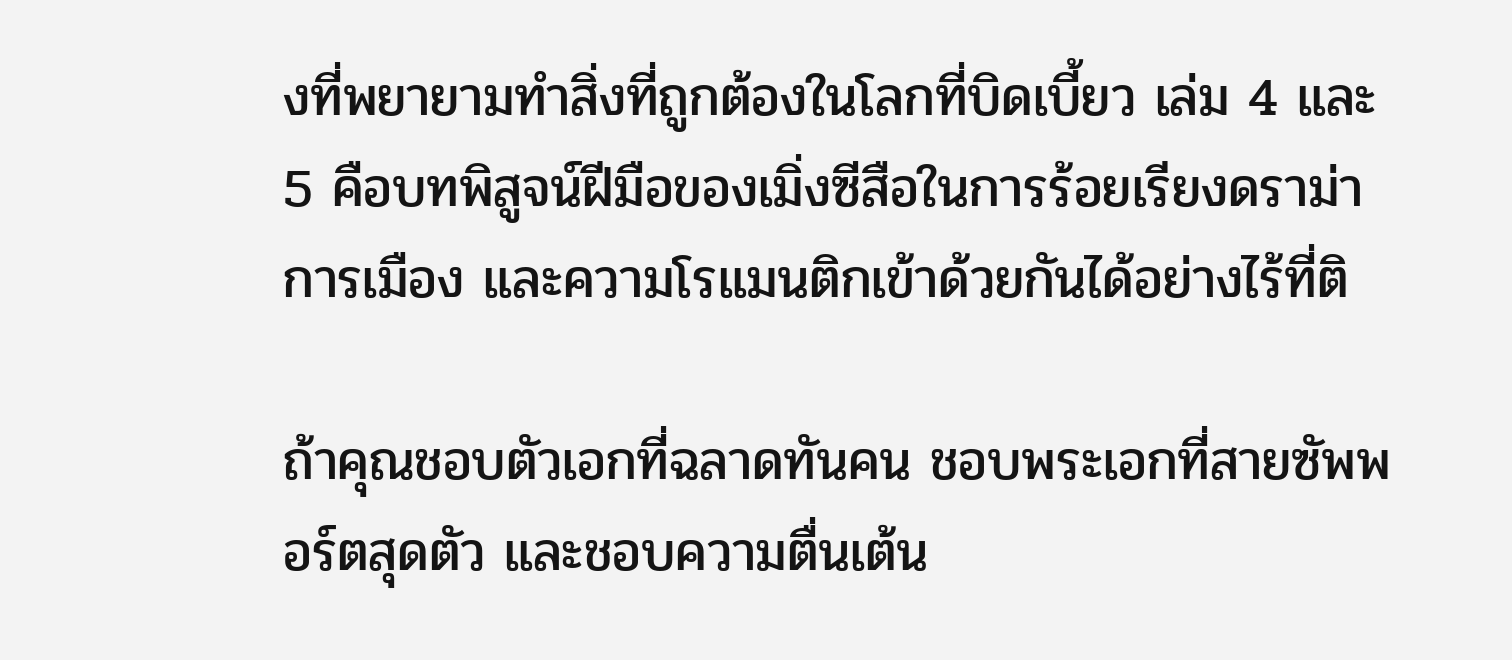งที่พยายามทำสิ่งที่ถูกต้องในโลกที่บิดเบี้ยว เล่ม 4 และ 5 คือบทพิสูจน์ฝีมือของเมิ่งซีสือในการร้อยเรียงดราม่า การเมือง และความโรแมนติกเข้าด้วยกันได้อย่างไร้ที่ติ

ถ้าคุณชอบตัวเอกที่ฉลาดทันคน ชอบพระเอกที่สายซัพพอร์ตสุดตัว และชอบความตื่นเต้น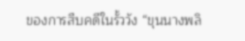ของการสืบคดีในรั้ววัง “ขุนนางพลิ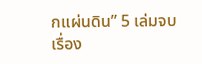กแผ่นดิน” 5 เล่มจบเรื่อง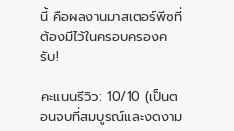นี้ คือผลงานมาสเตอร์พีซที่ต้องมีไว้ในครอบครองครับ!

คะแนนรีวิว: 10/10 (เป็นตอนจบที่สมบูรณ์และงดงาม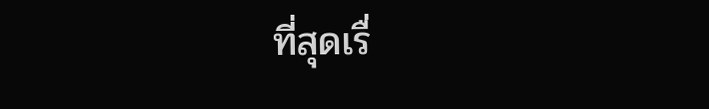ที่สุดเรื่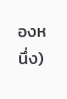องหนึ่ง)